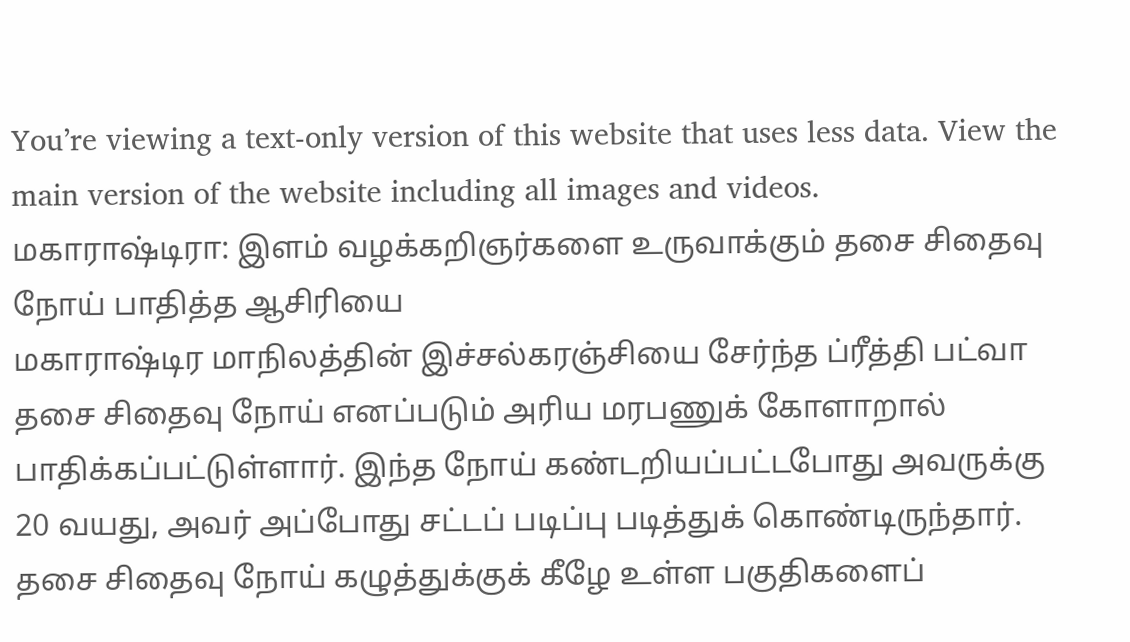You’re viewing a text-only version of this website that uses less data. View the main version of the website including all images and videos.
மகாராஷ்டிரா: இளம் வழக்கறிஞர்களை உருவாக்கும் தசை சிதைவு நோய் பாதித்த ஆசிரியை
மகாராஷ்டிர மாநிலத்தின் இச்சல்கரஞ்சியை சேர்ந்த ப்ரீத்தி பட்வா தசை சிதைவு நோய் எனப்படும் அரிய மரபணுக் கோளாறால் பாதிக்கப்பட்டுள்ளார். இந்த நோய் கண்டறியப்பட்டபோது அவருக்கு 20 வயது, அவர் அப்போது சட்டப் படிப்பு படித்துக் கொண்டிருந்தார்.
தசை சிதைவு நோய் கழுத்துக்குக் கீழே உள்ள பகுதிகளைப்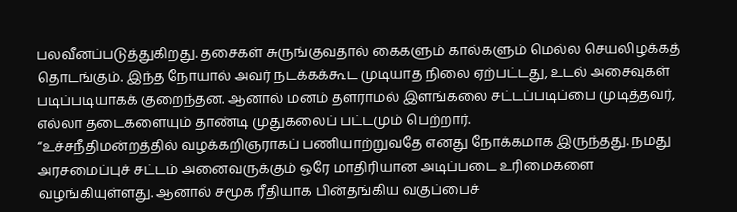பலவீனப்படுத்துகிறது. தசைகள் சுருங்குவதால் கைகளும் கால்களும் மெல்ல செயலிழக்கத் தொடங்கும். இந்த நோயால் அவர் நடக்கக்கூட முடியாத நிலை ஏற்பட்டது, உடல் அசைவுகள் படிப்படியாகக் குறைந்தன. ஆனால் மனம் தளராமல் இளங்கலை சட்டப்படிப்பை முடித்தவர், எல்லா தடைகளையும் தாண்டி முதுகலைப் பட்டமும் பெற்றார்.
“உச்சநீதிமன்றத்தில் வழக்கறிஞராகப் பணியாற்றுவதே எனது நோக்கமாக இருந்தது. நமது அரசமைப்புச் சட்டம் அனைவருக்கும் ஒரே மாதிரியான அடிப்படை உரிமைகளை வழங்கியுள்ளது. ஆனால் சமூக ரீதியாக பின்தங்கிய வகுப்பைச்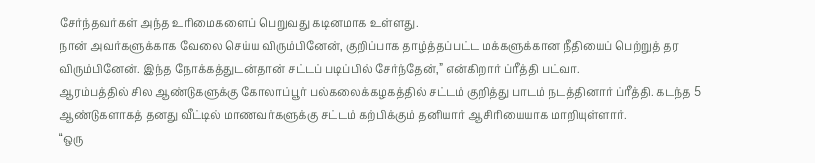சேர்ந்தவர்கள் அந்த உரிமைகளைப் பெறுவது கடினமாக உள்ளது.
நான் அவர்களுக்காக வேலை செய்ய விரும்பினேன், குறிப்பாக தாழ்த்தப்பட்ட மக்களுக்கான நீதியைப் பெற்றுத் தர விரும்பினேன். இந்த நோக்கத்துடன்தான் சட்டப் படிப்பில் சேர்ந்தேன்,” என்கிறார் ப்ரீத்தி பட்வா.
ஆரம்பத்தில் சில ஆண்டுகளுக்கு கோலாப்பூர் பல்கலைக்கழகத்தில் சட்டம் குறித்து பாடம் நடத்தினார் ப்ரீத்தி. கடந்த 5 ஆண்டுகளாகத் தனது வீட்டில் மாணவர்களுக்கு சட்டம் கற்பிக்கும் தனியார் ஆசிரியையாக மாறியுள்ளார்.
“ஒரு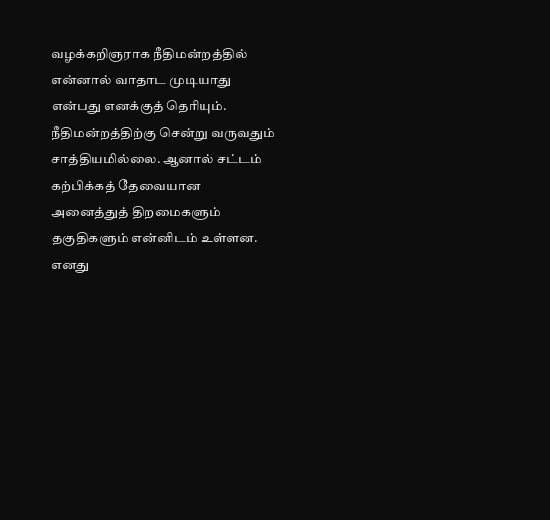வழக்கறிஞராக நீதிமன்றத்தில் என்னால் வாதாட முடியாது என்பது எனக்குத் தெரியும். நீதிமன்றத்திற்கு சென்று வருவதும் சாத்தியமில்லை. ஆனால் சட்டம் கற்பிக்கத் தேவையான அனைத்துத் திறமைகளும் தகுதிகளும் என்னிடம் உள்ளன.
எனது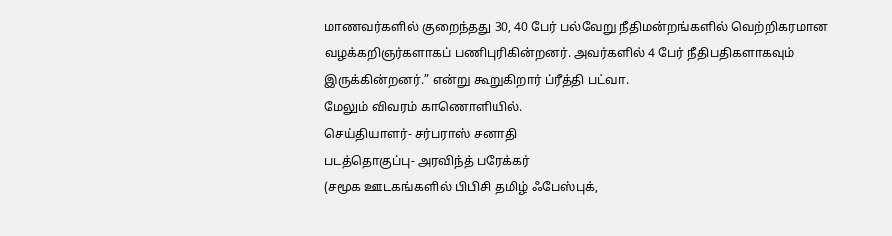மாணவர்களில் குறைந்தது 30, 40 பேர் பல்வேறு நீதிமன்றங்களில் வெற்றிகரமான வழக்கறிஞர்களாகப் பணிபுரிகின்றனர். அவர்களில் 4 பேர் நீதிபதிகளாகவும் இருக்கின்றனர்.” என்று கூறுகிறார் ப்ரீத்தி பட்வா.
மேலும் விவரம் காணொளியில்.
செய்தியாளர்- சர்பராஸ் சனாதி
படத்தொகுப்பு- அரவிந்த் பரேக்கர்
(சமூக ஊடகங்களில் பிபிசி தமிழ் ஃபேஸ்புக்,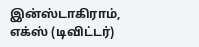இன்ஸ்டாகிராம், எக்ஸ் (டிவிட்டர்)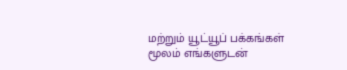மற்றும் யூட்யூப் பக்கங்கள் மூலம் எங்களுடன்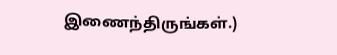இணைந்திருங்கள்.)